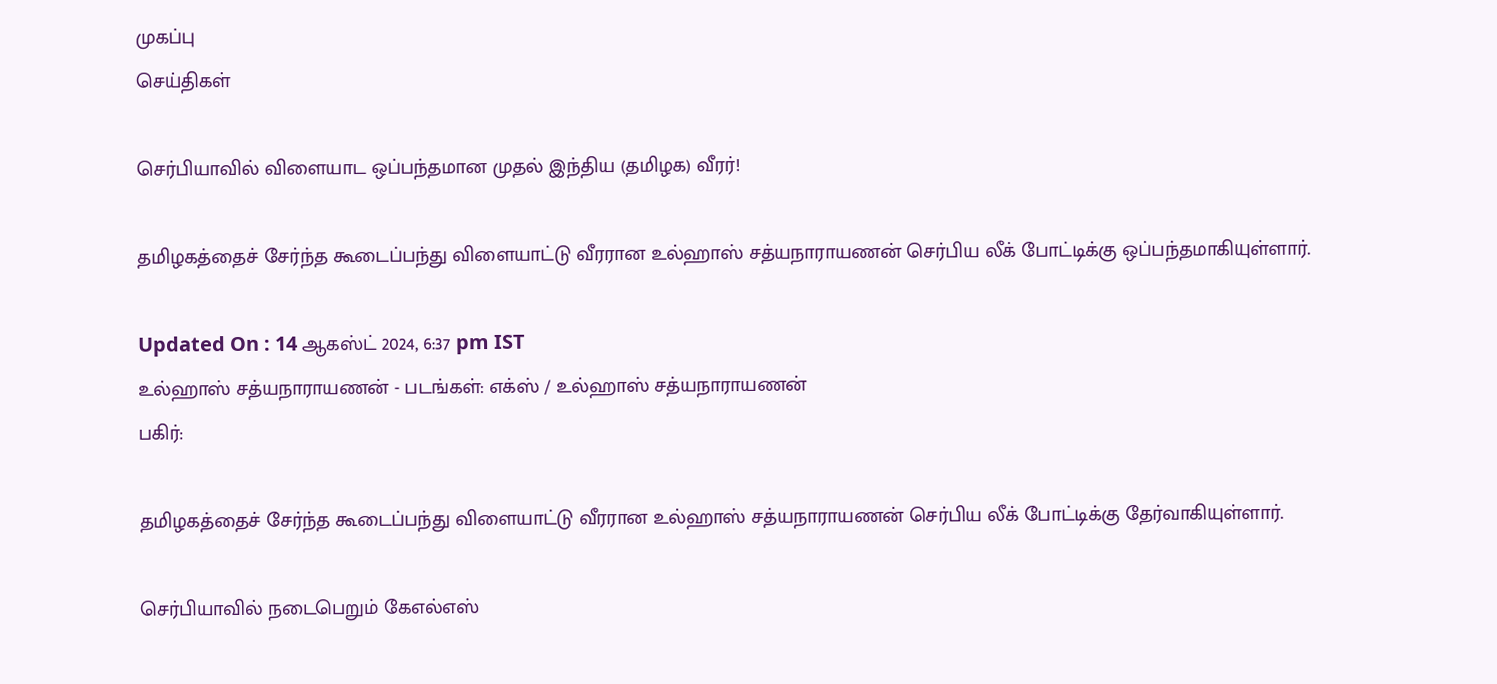முகப்பு
செய்திகள்

செர்பியாவில் விளையாட ஒப்பந்தமான முதல் இந்திய (தமிழக) வீரர்!

தமிழகத்தைச் சேர்ந்த கூடைப்பந்து விளையாட்டு வீரரான உல்ஹாஸ் சத்யநாராயணன் செர்பிய லீக் போட்டிக்கு ஒப்பந்தமாகியுள்ளார்.

Updated On : 14 ஆகஸ்ட் 2024, 6:37 pm IST
உல்ஹாஸ் சத்யநாராயணன் - படங்கள்: எக்ஸ் / உல்ஹாஸ் சத்யநாராயணன்
பகிர்:

தமிழகத்தைச் சேர்ந்த கூடைப்பந்து விளையாட்டு வீரரான உல்ஹாஸ் சத்யநாராயணன் செர்பிய லீக் போட்டிக்கு தேர்வாகியுள்ளார்.

செர்பியாவில் நடைபெறும் கேஎல்எஸ்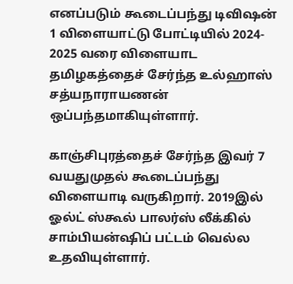எனப்படும் கூடைப்பந்து டிவிஷன் 1 விளையாட்டு போட்டியில் 2024- 2025 வரை விளையாட தமிழகத்தைச் சேர்ந்த உல்ஹாஸ் சத்யநாராயணன் ஒப்பந்தமாகியுள்ளார்.

காஞ்சிபுரத்தைச் சேர்ந்த இவர் 7 வயதுமுதல் கூடைப்பந்து விளையாடி வருகிறார். 2019இல் ஓல்ட் ஸ்கூல் பாலர்ஸ் லீக்கில் சாம்பியன்ஷிப் பட்டம் வெல்ல உதவியுள்ளார்.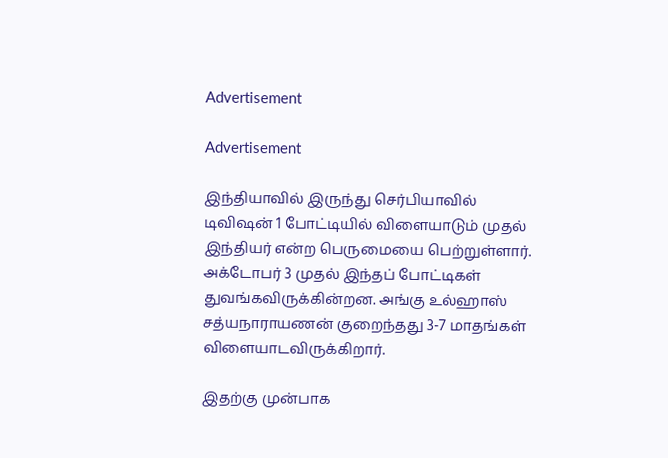Advertisement

Advertisement

இந்தியாவில் இருந்து செர்பியாவில் டிவிஷன் 1 போட்டியில் விளையாடும் முதல் இந்தியர் என்ற பெருமையை பெற்றுள்ளார். அக்டோபர் 3 முதல் இந்தப் போட்டிகள் துவங்கவிருக்கின்றன. அங்கு உல்ஹாஸ் சத்யநாராயணன் குறைந்தது 3-7 மாதங்கள் விளையாடவிருக்கிறார்.

இதற்கு முன்பாக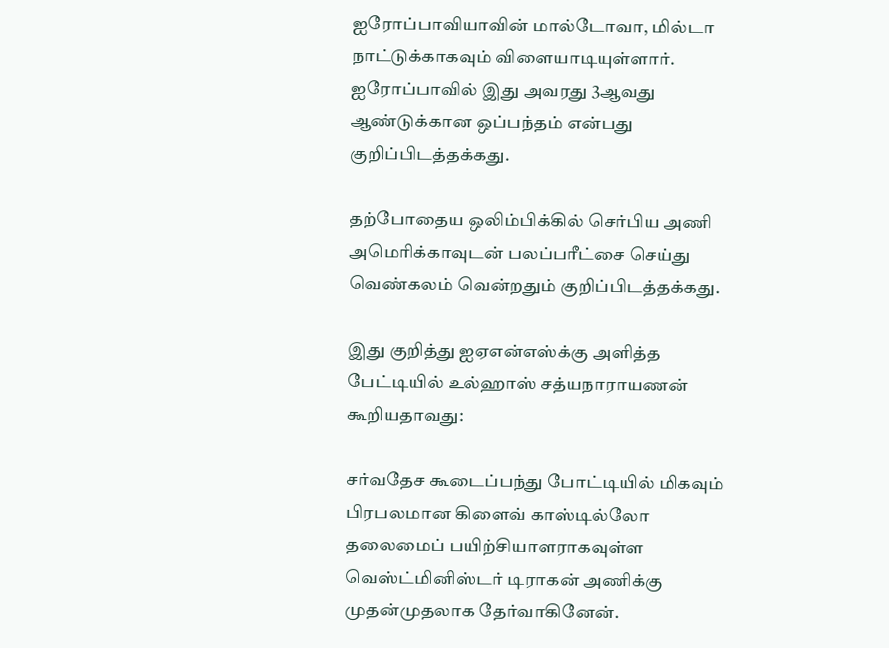ஐரோப்பாவியாவின் மால்டோவா, மில்டா நாட்டுக்காகவும் விளையாடியுள்ளார். ஐரோப்பாவில் இது அவரது 3ஆவது ஆண்டுக்கான ஒப்பந்தம் என்பது குறிப்பிடத்தக்கது.

தற்போதைய ஒலிம்பிக்கில் செர்பிய அணி அமெரிக்காவுடன் பலப்பரீட்சை செய்து வெண்கலம் வென்றதும் குறிப்பிடத்தக்கது.

இது குறித்து ஐஏஎன்எஸ்க்கு அளித்த பேட்டியில் உல்ஹாஸ் சத்யநாராயணன் கூறியதாவது:

சர்வதேச கூடைப்பந்து போட்டியில் மிகவும் பிரபலமான கிளைவ் காஸ்டில்லோ தலைமைப் பயிற்சியாளராகவுள்ள வெஸ்ட்மினிஸ்டர் டிராகன் அணிக்கு முதன்முதலாக தேர்வாகினேன்.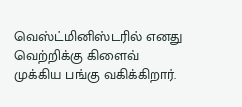வெஸ்ட்மினிஸ்டரில் எனது வெற்றிக்கு கிளைவ் முக்கிய பங்கு வகிக்கிறார்.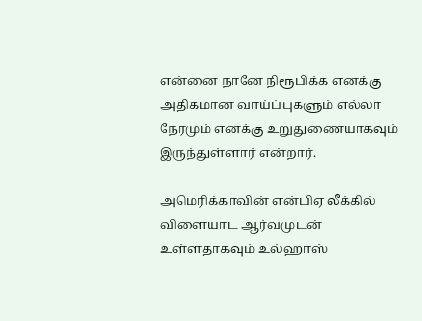என்னை நானே நிரூபிக்க எனக்கு அதிகமான வாய்ப்புகளும் எல்லா நேரமும் எனக்கு உறுதுணையாகவும் இருந்துள்ளார் என்றார்.

அமெரிக்காவின் என்பிஏ லீக்கில் விளையாட ஆர்வமுடன் உள்ளதாகவும் உல்ஹாஸ்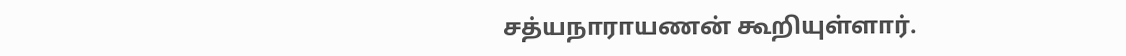சத்யநாராயணன் கூறியுள்ளார்.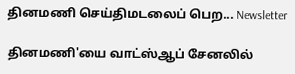தினமணி செய்திமடலைப் பெற... Newsletter

தினமணி'யை வாட்ஸ்ஆப் சேனலில்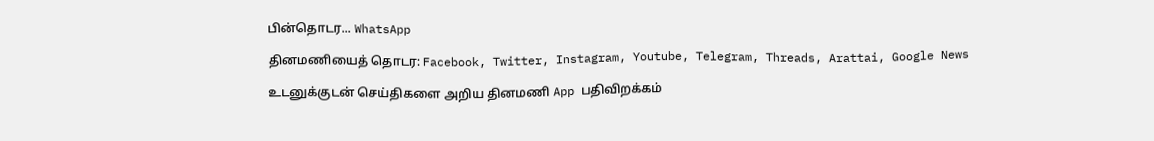பின்தொடர... WhatsApp

தினமணியைத் தொடர: Facebook, Twitter, Instagram, Youtube, Telegram, Threads, Arattai, Google News

உடனுக்குடன் செய்திகளை அறிய தினமணி App பதிவிறக்கம்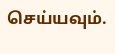செய்யவும்.